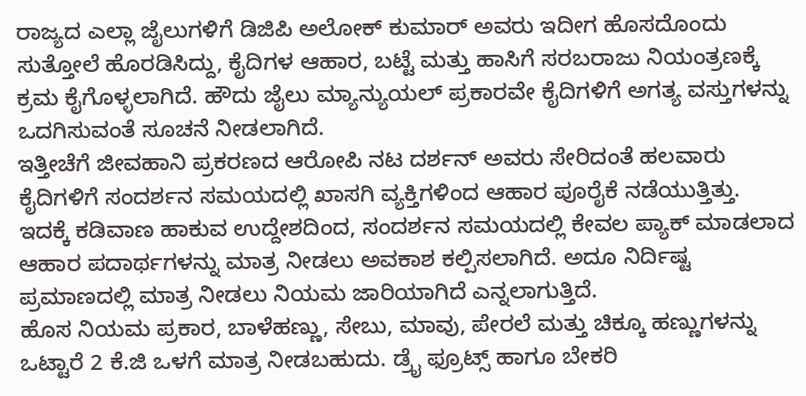ರಾಜ್ಯದ ಎಲ್ಲಾ ಜೈಲುಗಳಿಗೆ ಡಿಜಿಪಿ ಅಲೋಕ್ ಕುಮಾರ್ ಅವರು ಇದೀಗ ಹೊಸದೊಂದು ಸುತ್ತೋಲೆ ಹೊರಡಿಸಿದ್ದು, ಕೈದಿಗಳ ಆಹಾರ, ಬಟ್ಟೆ ಮತ್ತು ಹಾಸಿಗೆ ಸರಬರಾಜು ನಿಯಂತ್ರಣಕ್ಕೆ ಕ್ರಮ ಕೈಗೊಳ್ಳಲಾಗಿದೆ. ಹೌದು ಜೈಲು ಮ್ಯಾನ್ಯುಯಲ್ ಪ್ರಕಾರವೇ ಕೈದಿಗಳಿಗೆ ಅಗತ್ಯ ವಸ್ತುಗಳನ್ನು ಒದಗಿಸುವಂತೆ ಸೂಚನೆ ನೀಡಲಾಗಿದೆ.
ಇತ್ತೀಚೆಗೆ ಜೀವಹಾನಿ ಪ್ರಕರಣದ ಆರೋಪಿ ನಟ ದರ್ಶನ್ ಅವರು ಸೇರಿದಂತೆ ಹಲವಾರು ಕೈದಿಗಳಿಗೆ ಸಂದರ್ಶನ ಸಮಯದಲ್ಲಿ ಖಾಸಗಿ ವ್ಯಕ್ತಿಗಳಿಂದ ಆಹಾರ ಪೂರೈಕೆ ನಡೆಯುತ್ತಿತ್ತು. ಇದಕ್ಕೆ ಕಡಿವಾಣ ಹಾಕುವ ಉದ್ದೇಶದಿಂದ, ಸಂದರ್ಶನ ಸಮಯದಲ್ಲಿ ಕೇವಲ ಪ್ಯಾಕ್ ಮಾಡಲಾದ ಆಹಾರ ಪದಾರ್ಥಗಳನ್ನು ಮಾತ್ರ ನೀಡಲು ಅವಕಾಶ ಕಲ್ಪಿಸಲಾಗಿದೆ. ಅದೂ ನಿರ್ದಿಷ್ಟ ಪ್ರಮಾಣದಲ್ಲಿ ಮಾತ್ರ ನೀಡಲು ನಿಯಮ ಜಾರಿಯಾಗಿದೆ ಎನ್ನಲಾಗುತ್ತಿದೆ.
ಹೊಸ ನಿಯಮ ಪ್ರಕಾರ, ಬಾಳೆಹಣ್ಣು, ಸೇಬು, ಮಾವು, ಪೇರಲೆ ಮತ್ತು ಚಿಕ್ಕೂ ಹಣ್ಣುಗಳನ್ನು ಒಟ್ಟಾರೆ 2 ಕೆ.ಜಿ ಒಳಗೆ ಮಾತ್ರ ನೀಡಬಹುದು. ಡ್ರೈ ಫ್ರೂಟ್ಸ್ ಹಾಗೂ ಬೇಕರಿ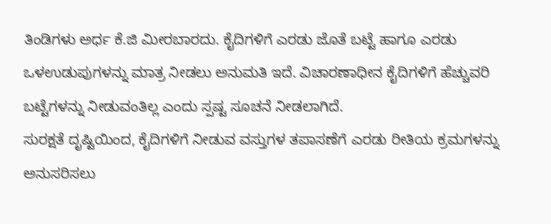ತಿಂಡಿಗಳು ಅರ್ಧ ಕೆ.ಜಿ ಮೀರಬಾರದು. ಕೈದಿಗಳಿಗೆ ಎರಡು ಜೊತೆ ಬಟ್ಟೆ ಹಾಗೂ ಎರಡು ಒಳಉಡುಪುಗಳನ್ನು ಮಾತ್ರ ನೀಡಲು ಅನುಮತಿ ಇದೆ. ವಿಚಾರಣಾಧೀನ ಕೈದಿಗಳಿಗೆ ಹೆಚ್ಚುವರಿ ಬಟ್ಟೆಗಳನ್ನು ನೀಡುವಂತಿಲ್ಲ ಎಂದು ಸ್ಪಷ್ಟ ಸೂಚನೆ ನೀಡಲಾಗಿದೆ.
ಸುರಕ್ಷತೆ ದೃಷ್ಟಿಯಿಂದ, ಕೈದಿಗಳಿಗೆ ನೀಡುವ ವಸ್ತುಗಳ ತಪಾಸಣೆಗೆ ಎರಡು ರೀತಿಯ ಕ್ರಮಗಳನ್ನು ಅನುಸರಿಸಲು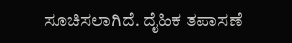ಸೂಚಿಸಲಾಗಿದೆ. ದೈಹಿಕ ತಪಾಸಣೆ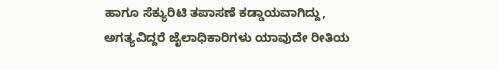ಹಾಗೂ ಸೆಕ್ಯುರಿಟಿ ತಪಾಸಣೆ ಕಡ್ಡಾಯವಾಗಿದ್ದು, ಅಗತ್ಯವಿದ್ದರೆ ಜೈಲಾಧಿಕಾರಿಗಳು ಯಾವುದೇ ರೀತಿಯ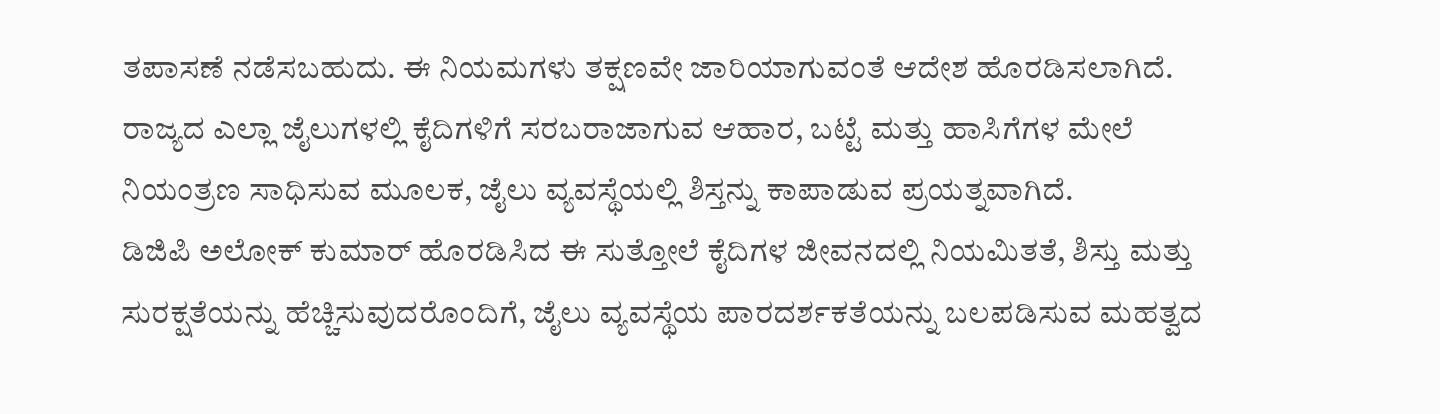ತಪಾಸಣೆ ನಡೆಸಬಹುದು. ಈ ನಿಯಮಗಳು ತಕ್ಷಣವೇ ಜಾರಿಯಾಗುವಂತೆ ಆದೇಶ ಹೊರಡಿಸಲಾಗಿದೆ. ರಾಜ್ಯದ ಎಲ್ಲಾ ಜೈಲುಗಳಲ್ಲಿ ಕೈದಿಗಳಿಗೆ ಸರಬರಾಜಾಗುವ ಆಹಾರ, ಬಟ್ಟೆ ಮತ್ತು ಹಾಸಿಗೆಗಳ ಮೇಲೆ ನಿಯಂತ್ರಣ ಸಾಧಿಸುವ ಮೂಲಕ, ಜೈಲು ವ್ಯವಸ್ಥೆಯಲ್ಲಿ ಶಿಸ್ತನ್ನು ಕಾಪಾಡುವ ಪ್ರಯತ್ನವಾಗಿದೆ.
ಡಿಜಿಪಿ ಅಲೋಕ್ ಕುಮಾರ್ ಹೊರಡಿಸಿದ ಈ ಸುತ್ತೋಲೆ ಕೈದಿಗಳ ಜೀವನದಲ್ಲಿ ನಿಯಮಿತತೆ, ಶಿಸ್ತು ಮತ್ತು ಸುರಕ್ಷತೆಯನ್ನು ಹೆಚ್ಚಿಸುವುದರೊಂದಿಗೆ, ಜೈಲು ವ್ಯವಸ್ಥೆಯ ಪಾರದರ್ಶಕತೆಯನ್ನು ಬಲಪಡಿಸುವ ಮಹತ್ವದ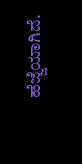ಹೆಜ್ಜೆಯಾಗಿದೆ.